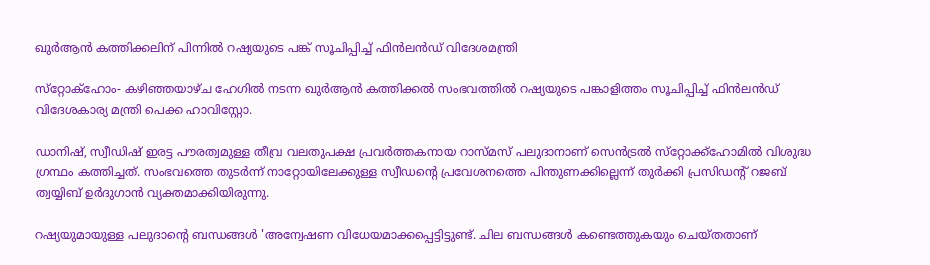ഖുര്‍ആന്‍ കത്തിക്കലിന് പിന്നില്‍ റഷ്യയുടെ പങ്ക് സൂചിപ്പിച്ച് ഫിന്‍ലന്‍ഡ് വിദേശമന്ത്രി

സ്‌റ്റോക്‌ഹോം- കഴിഞ്ഞയാഴ്ച ഹേഗില്‍ നടന്ന ഖുര്‍ആന്‍ കത്തിക്കല്‍ സംഭവത്തില്‍ റഷ്യയുടെ പങ്കാളിത്തം സൂചിപ്പിച്ച് ഫിന്‍ലന്‍ഡ് വിദേശകാര്യ മന്ത്രി പെക്ക ഹാവിസ്റ്റോ.

ഡാനിഷ്, സ്വീഡിഷ് ഇരട്ട പൗരത്വമുള്ള തീവ്ര വലതുപക്ഷ പ്രവര്‍ത്തകനായ റാസ്മസ് പലുദാനാണ് സെന്‍ട്രല്‍ സ്‌റ്റോക്ക്‌ഹോമില്‍ വിശുദ്ധ ഗ്രന്ഥം കത്തിച്ചത്. സംഭവത്തെ തുടര്‍ന്ന് നാറ്റോയിലേക്കുള്ള സ്വീഡന്റെ പ്രവേശനത്തെ പിന്തുണക്കില്ലെന്ന് തുര്‍ക്കി പ്രസിഡന്റ് റജബ് ത്വയ്യിബ് ഉര്‍ദുഗാന്‍ വ്യക്തമാക്കിയിരുന്നു.

റഷ്യയുമായുള്ള പലുദാന്റെ ബന്ധങ്ങള്‍ 'അന്വേഷണ വിധേയമാക്കപ്പെട്ടിട്ടുണ്ട്. ചില ബന്ധങ്ങള്‍ കണ്ടെത്തുകയും ചെയ്തതാണ്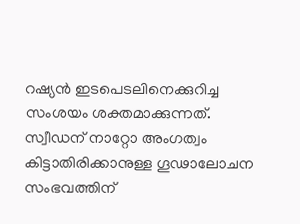റഷ്യന്‍ ഇടപെടലിനെക്കുറിച്ച സംശയം ശക്തമാക്കുന്നത്. സ്വീഡന് നാറ്റോ അംഗത്വം കിട്ടാതിരിക്കാനുള്ള ഗൂഢാലോചന സംഭവത്തിന്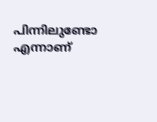പിന്നിലുണ്ടോ എന്നാണ്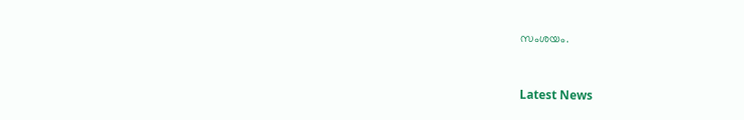സംശയം.



Latest News